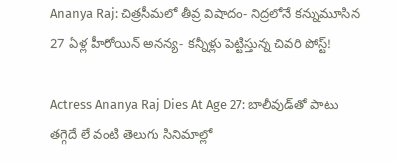Ananya Raj: చిత్రసీమలో తీవ్ర విషాదం- నిద్రలోనే కన్నుమూసిన 27 ఏళ్ల హీరోయిన్ అనన్య- కన్నీళ్లు పెట్టిస్తున్న చివరి పోస్ట్!

Actress Ananya Raj Dies At Age 27: బాలీవుడ్‌తో పాటు తగ్గెదే లే వంటి తెలుగు సినిమాల్లో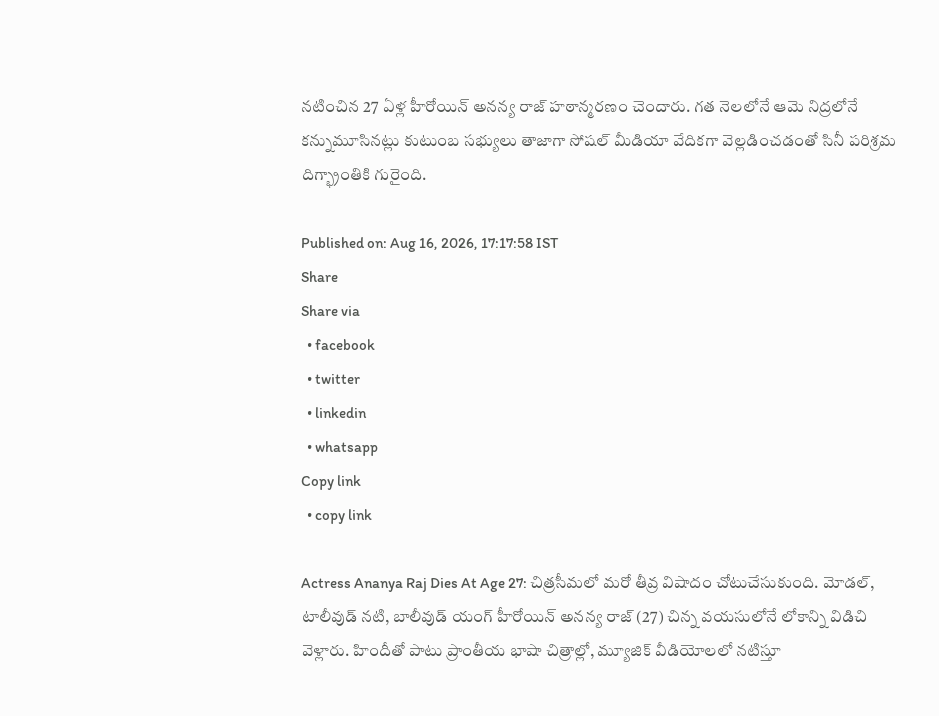నటించిన 27 ఏళ్ల హీరోయిన్ అనన్య రాజ్ హఠాన్మరణం చెందారు. గత నెలలోనే ఆమె నిద్రలోనే కన్నుమూసినట్లు కుటుంబ సభ్యులు తాజాగా సోషల్ మీడియా వేదికగా వెల్లడించడంతో సినీ పరిశ్రమ దిగ్భ్రాంతికి గురైంది.

Published on: Aug 16, 2026, 17:17:58 IST
Share
Share via
  • facebook
  • twitter
  • linkedin
  • whatsapp
Copy link
  • copy link

Actress Ananya Raj Dies At Age 27: చిత్రసీమలో మరో తీవ్ర విషాదం చోటుచేసుకుంది. మోడల్, టాలీవుడ్ నటి, బాలీవుడ్ యంగ్ హీరోయిన్ అనన్య రాజ్ (27) చిన్న వయసులోనే లోకాన్ని విడిచి వెళ్లారు. హిందీతో పాటు ప్రాంతీయ భాషా చిత్రాల్లో, మ్యూజిక్ వీడియోలలో నటిస్తూ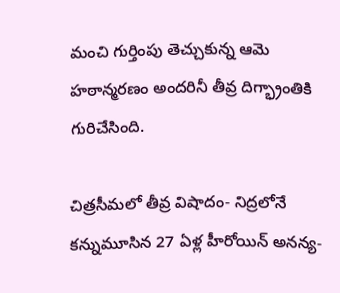మంచి గుర్తింపు తెచ్చుకున్న ఆమె హఠాన్మరణం అందరినీ తీవ్ర దిగ్భ్రాంతికి గురిచేసింది.

చిత్రసీమలో తీవ్ర విషాదం- నిద్రలోనే కన్నుమూసిన 27 ఏళ్ల హీరోయిన్ అనన్య-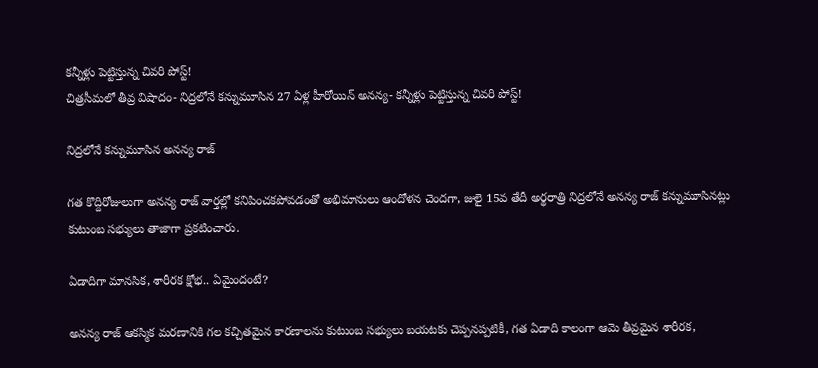కన్నీళ్లు పెట్టిస్తున్న చివరి పోస్ట్!
చిత్రసీమలో తీవ్ర విషాదం- నిద్రలోనే కన్నుమూసిన 27 ఏళ్ల హీరోయిన్ అనన్య- కన్నీళ్లు పెట్టిస్తున్న చివరి పోస్ట్!

నిద్రలోనే కన్నుమూసిన అనన్య రాజ్

గత కొద్దిరోజులుగా అనన్య రాజ్ వార్తల్లో కనిపించకపోవడంతో అభిమానులు ఆందోళన చెందగా, జులై 15వ తేదీ అర్థరాత్రి నిద్రలోనే అనన్య రాజ్ కన్నుమూసినట్లు కుటుంబ సభ్యులు తాజాగా ప్రకటించారు.

ఏడాదిగా మానసిక, శారీరక క్షోభ.. ఏమైందంటే?

అనన్య రాజ్ ఆకస్మిక మరణానికి గల కచ్చితమైన కారణాలను కుటుంబ సభ్యులు బయటకు చెప్పనప్పటికీ, గత ఏడాది కాలంగా ఆమె తీవ్రమైన శారీరక,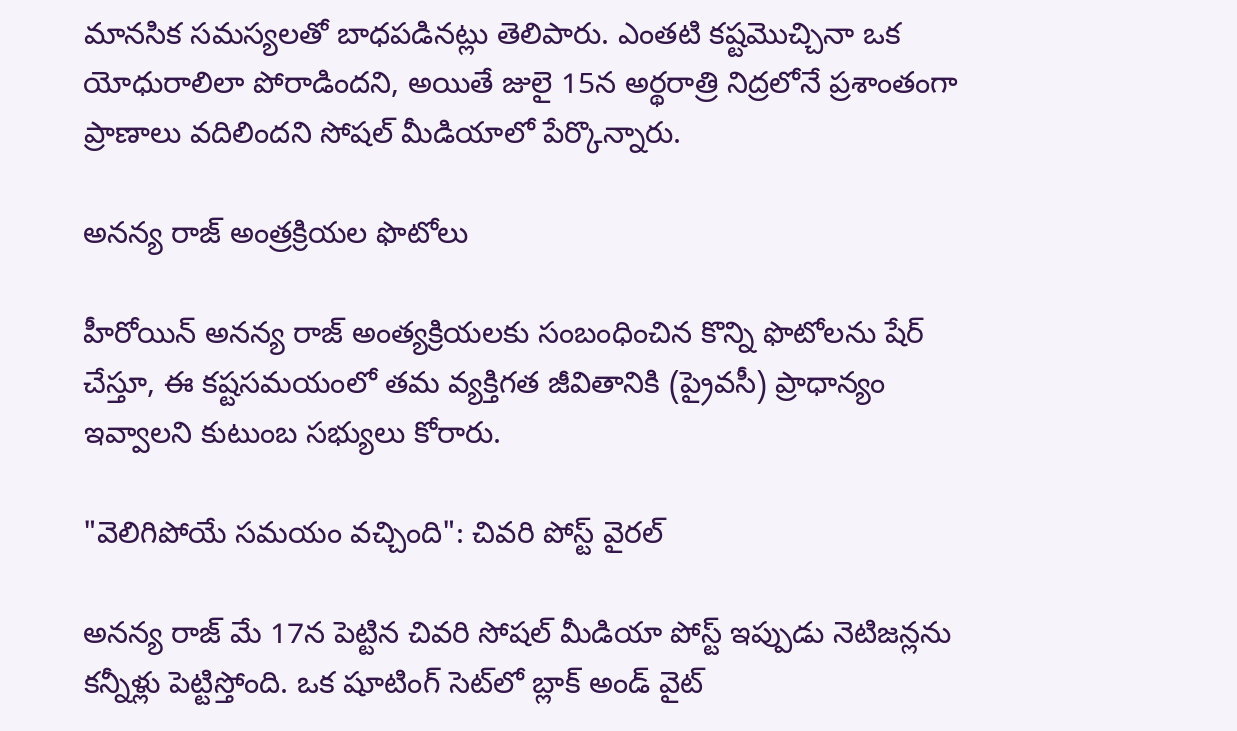మానసిక సమస్యలతో బాధపడినట్లు తెలిపారు. ఎంతటి కష్టమొచ్చినా ఒక యోధురాలిలా పోరాడిందని, అయితే జులై 15న అర్థరాత్రి నిద్రలోనే ప్రశాంతంగా ప్రాణాలు వదిలిందని సోషల్ మీడియాలో పేర్కొన్నారు.

అనన్య రాజ్ అంత్రక్రియల ఫొటోలు

హీరోయిన్ అనన్య రాజ్ అంత్యక్రియలకు సంబంధించిన కొన్ని ఫొటోలను షేర్ చేస్తూ, ఈ కష్టసమయంలో తమ వ్యక్తిగత జీవితానికి (ప్రైవసీ) ప్రాధాన్యం ఇవ్వాలని కుటుంబ సభ్యులు కోరారు.

"వెలిగిపోయే సమయం వచ్చింది": చివరి పోస్ట్ వైరల్

అనన్య రాజ్ మే 17న పెట్టిన చివరి సోషల్ మీడియా పోస్ట్ ఇప్పుడు నెటిజన్లను కన్నీళ్లు పెట్టిస్తోంది. ఒక షూటింగ్ సెట్‌లో బ్లాక్ అండ్ వైట్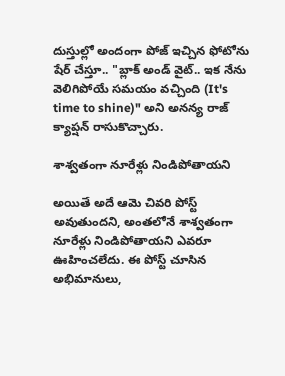దుస్తుల్లో అందంగా పోజ్ ఇచ్చిన ఫోటోను షేర్ చేస్తూ.. "బ్లాక్ అండ్ వైట్.. ఇక నేను వెలిగిపోయే సమయం వచ్చింది (It's time to shine)" అని అనన్య రాజ్ క్యాప్షన్ రాసుకొచ్చారు.

శాశ్వతంగా నూరేళ్లు నిండిపోతాయని

అయితే అదే ఆమె చివరి పోస్ట్ అవుతుందని, అంతలోనే శాశ్వతంగా నూరేళ్లు నిండిపోతాయని ఎవరూ ఊహించలేదు. ఈ పోస్ట్ చూసిన అభిమానులు,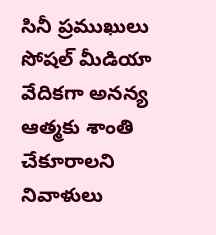సినీ ప్రముఖులు సోషల్ మీడియా వేదికగా అనన్య ఆత్మకు శాంతి చేకూరాలని నివాళులు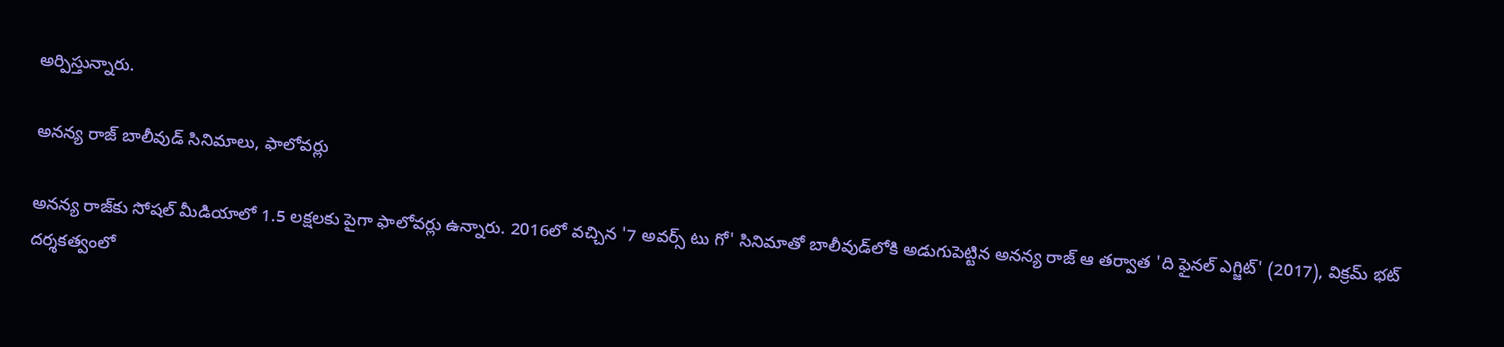అర్పిస్తున్నారు.

అనన్య రాజ్ బాలీవుడ్ సినిమాలు, ఫాలోవర్లు

అనన్య రాజ్‌కు సోషల్ మీడియాలో 1.5 లక్షలకు పైగా ఫాలోవర్లు ఉన్నారు. 2016లో వచ్చిన '7 అవర్స్ టు గో' సినిమాతో బాలీవుడ్‌లోకి అడుగుపెట్టిన అనన్య రాజ్ ఆ తర్వాత 'ది ఫైనల్ ఎగ్జిట్' (2017), విక్రమ్ భట్ దర్శకత్వంలో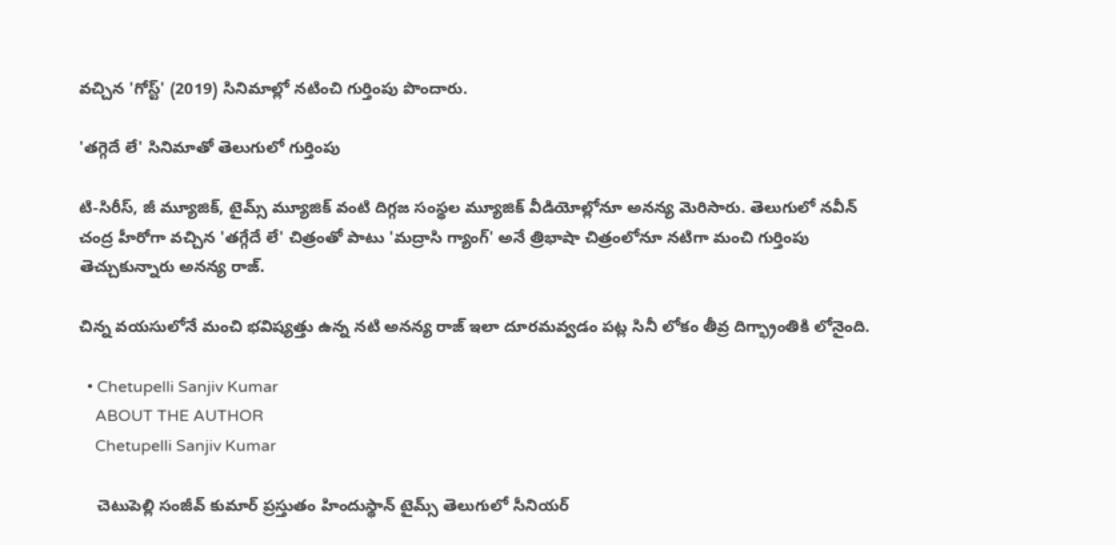వచ్చిన 'గోస్ట్' (2019) సినిమాల్లో నటించి గుర్తింపు పొందారు.

'తగ్గెదే లే' సినిమాతో తెలుగులో గుర్తింపు

టి-సిరీస్, జీ మ్యూజిక్, టైమ్స్ మ్యూజిక్ వంటి దిగ్గజ సంస్థల మ్యూజిక్ వీడియోల్లోనూ అనన్య మెరిసారు. తెలుగులో నవీన్ చంద్ర హీరోగా వచ్చిన 'తగ్గేదే లే' చిత్రంతో పాటు 'మద్రాసి గ్యాంగ్' అనే త్రిభాషా చిత్రంలోనూ నటిగా మంచి గుర్తింపు తెచ్చుకున్నారు అనన్య రాజ్.

చిన్న వయసులోనే మంచి భవిష్యత్తు ఉన్న నటి అనన్య రాజ్ ఇలా దూరమవ్వడం పట్ల సినీ లోకం తీవ్ర దిగ్భ్రాంతికి లోనైంది.

  • Chetupelli Sanjiv Kumar
    ABOUT THE AUTHOR
    Chetupelli Sanjiv Kumar

    చెటుపెల్లి సంజీవ్ కుమార్ ప్రస్తుతం హిందుస్థాన్ టైమ్స్ తెలుగులో సీనియర్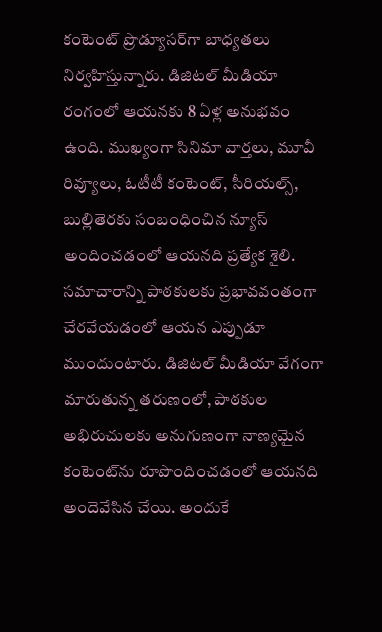కంటెంట్ ప్రొడ్యూసర్‌గా బాధ్యతలు నిర్వహిస్తున్నారు. డిజిటల్ మీడియా రంగంలో ఆయనకు 8 ఏళ్ల అనుభవం ఉంది. ముఖ్యంగా సినిమా వార్తలు, మూవీ రివ్యూలు, ఓటీటీ కంటెంట్, సీరియల్స్, బుల్లితెరకు సంబంధించిన న్యూస్ అందించడంలో ఆయనది ప్రత్యేక శైలి. సమాచారాన్ని పాఠకులకు ప్రభావవంతంగా చేరవేయడంలో ఆయన ఎప్పుడూ ముందుంటారు. డిజిటల్ మీడియా వేగంగా మారుతున్న తరుణంలో, పాఠకుల అభిరుచులకు అనుగుణంగా నాణ్యమైన కంటెంట్‌ను రూపొందించడంలో ఆయనది అందెవేసిన చేయి. అందుకే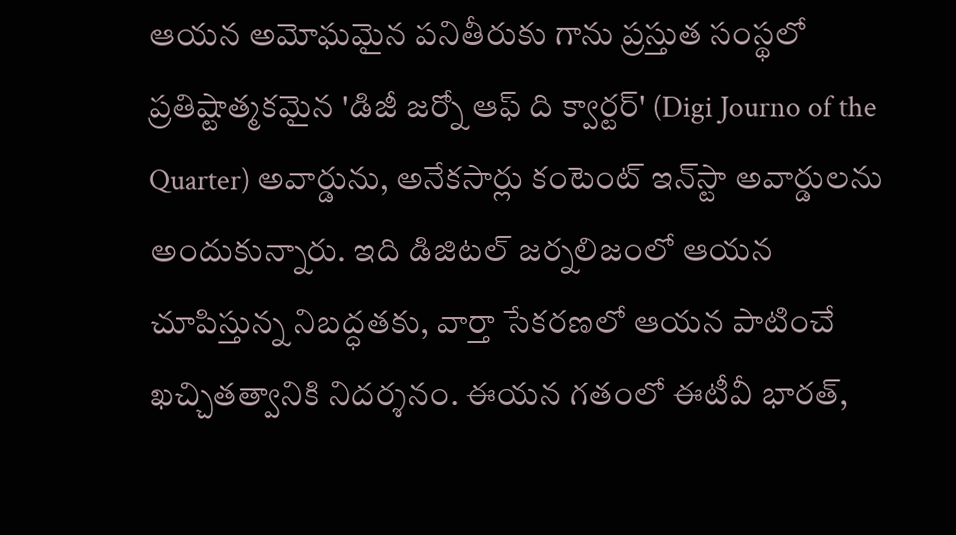ఆయన అమోఘమైన పనితీరుకు గాను ప్రస్తుత సంస్థలో ప్రతిష్టాత్మకమైన 'డిజీ జర్నో ఆఫ్ ది క్వార్టర్' (Digi Journo of the Quarter) అవార్డును, అనేకసార్లు కంటెంట్ ఇన్‌స్టా అవార్డులను అందుకున్నారు. ఇది డిజిటల్ జర్నలిజంలో ఆయన చూపిస్తున్న నిబద్ధతకు, వార్తా సేకరణలో ఆయన పాటించే ఖచ్చితత్వానికి నిదర్శనం. ఈయన గతంలో ఈటీవీ భారత్,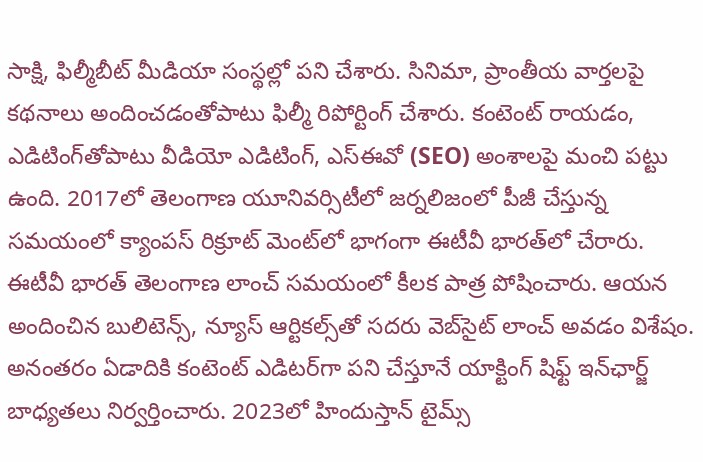సాక్షి, ఫిల్మీబీట్ మీడియా సంస్థల్లో పని చేశారు. సినిమా, ప్రాంతీయ వార్తలపై కథనాలు అందించడంతోపాటు ఫిల్మీ రిపోర్టింగ్ చేశారు. కంటెంట్ రాయడం, ఎడిటింగ్‌తోపాటు వీడియో ఎడిటింగ్, ఎస్‌ఈవో (SEO) అంశాలపై మంచి పట్టు ఉంది. 2017లో తెలంగాణ యూనివర్సిటీలో జర్నలిజంలో పీజీ చేస్తున్న సమయంలో క్యాంపస్ రిక్రూట్ మెంట్‌లో భాగంగా ఈటీవీ భారత్‌లో చేరారు. ఈటీవీ భారత్ తెలంగాణ లాంచ్ సమయంలో కీలక పాత్ర పోషించారు. ఆయన అందించిన బులిటెన్స్, న్యూస్ ఆర్టికల్స్‌తో సదరు వెబ్‌సైట్ లాంచ్ అవడం విశేషం. అనంతరం ఏడాదికి కంటెంట్ ఎడిటర్‌గా పని చేస్తూనే యాక్టింగ్ షిఫ్ట్ ఇన్‌ఛార్జ్ బాధ్యతలు నిర్వర్తించారు. 2023లో హిందుస్తాన్ టైమ్స్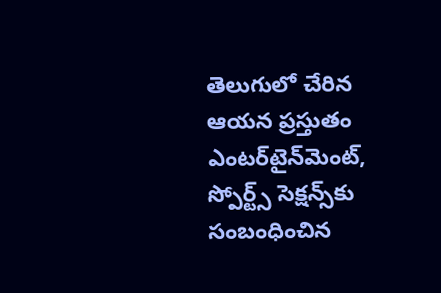తెలుగులో చేరిన ఆయన ప్రస్తుతం ఎంటర్‌టైన్‌మెంట్, స్పోర్ట్స్ సెక్షన్స్‌కు సంబంధించిన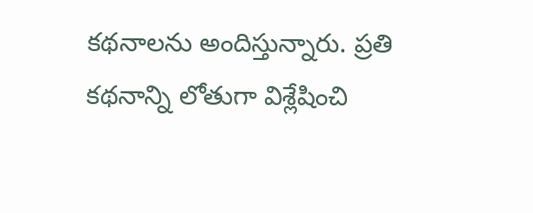కథనాలను అందిస్తున్నారు. ప్రతి కథనాన్ని లోతుగా విశ్లేషించి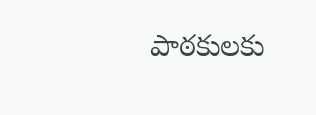పాఠకులకు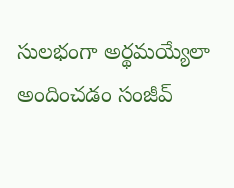సులభంగా అర్థమయ్యేలా అందించడం సంజీవ్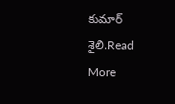కుమార్ శైలి.Read More